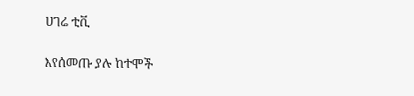ሀገሬ ቲቪ

እየሰመጡ ያሉ ከተሞች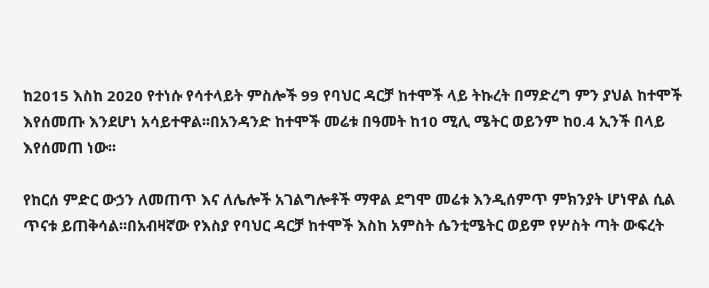ከ2015 እስከ 2020 የተነሱ የሳተላይት ምስሎች 99 የባህር ዳርቻ ከተሞች ላይ ትኩረት በማድረግ ምን ያህል ከተሞች እየሰመጡ እንደሆነ አሳይተዋል፡፡በአንዳንድ ከተሞች መሬቱ በዓመት ከ10 ሚሊ ሜትር ወይንም ከ0.4 ኢንች በላይ እየሰመጠ ነው፡፡

የከርሰ ምድር ውኃን ለመጠጥ እና ለሌሎች አገልግሎቶች ማዋል ደግሞ መሬቱ እንዲሰምጥ ምክንያት ሆነዋል ሲል ጥናቱ ይጠቅሳል፡፡በአብዛኛው የእስያ የባህር ዳርቻ ከተሞች እስከ አምስት ሴንቲሜትር ወይም የሦስት ጣት ውፍረት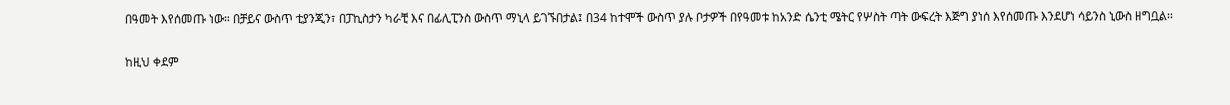በዓመት እየሰመጡ ነው። በቻይና ውስጥ ቲያንጂን፣ በፓኪስታን ካራቺ እና በፊሊፒንስ ውስጥ ማኒላ ይገኙበታል፤ በ34 ከተሞች ውስጥ ያሉ ቦታዎች በየዓመቱ ከአንድ ሴንቲ ሜትር የሦስት ጣት ውፍረት እጅግ ያነሰ እየሰመጡ እንደሆነ ሳይንስ ኒውስ ዘግቧል፡፡

ከዚህ ቀደም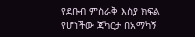የደቡብ ምስራቅ እስያ ክፍል የሆነችው ጃካርታ በአማካኝ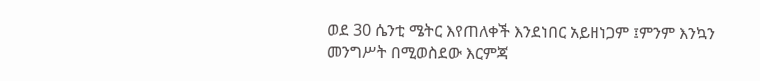ወደ 30 ሴንቲ ሜትር እየጠለቀች እንደነበር አይዘነጋም ፤ምንም እንኳን መንግሥት በሚወስደው እርምጃ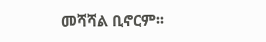መሻሻል ቢኖርም፡፡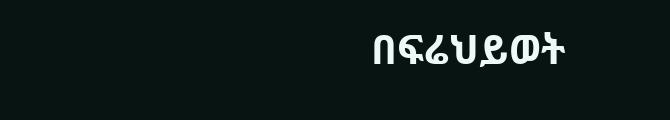በፍሬህይወት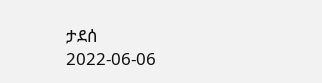ታደሰ
2022-06-06